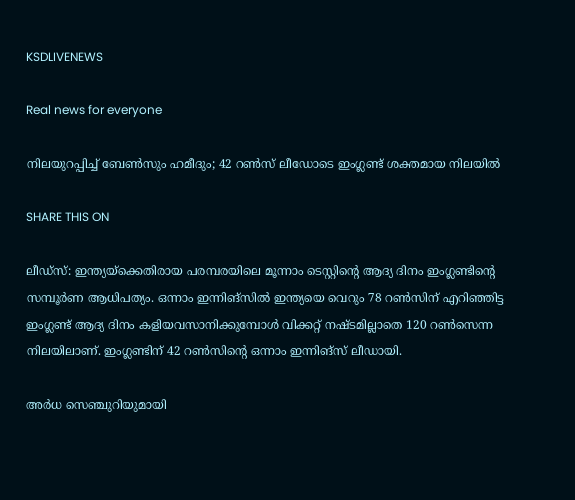KSDLIVENEWS

Real news for everyone

നിലയുറപ്പിച്ച് ബേണ്‍സും ഹമീദും; 42 റണ്‍സ് ലീഡോടെ ഇംഗ്ലണ്ട് ശക്തമായ നിലയില്‍

SHARE THIS ON

ലീഡ്സ്: ഇന്ത്യയ്ക്കെതിരായ പരമ്പരയിലെ മൂന്നാം ടെസ്റ്റിന്റെ ആദ്യ ദിനം ഇംഗ്ലണ്ടിന്റെ സമ്പൂർണ ആധിപത്യം. ഒന്നാം ഇന്നിങ്സിൽ ഇന്ത്യയെ വെറും 78 റൺസിന് എറിഞ്ഞിട്ട ഇംഗ്ലണ്ട് ആദ്യ ദിനം കളിയവസാനിക്കുമ്പോൾ വിക്കറ്റ് നഷ്ടമില്ലാതെ 120 റൺസെന്ന നിലയിലാണ്. ഇംഗ്ലണ്ടിന് 42 റൺസിന്റെ ഒന്നാം ഇന്നിങ്സ് ലീഡായി.

അർധ സെഞ്ചുറിയുമായി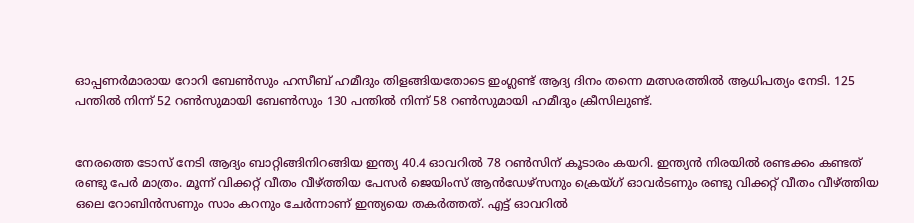ഓപ്പണർമാരായ റോറി ബേൺസും ഹസീബ് ഹമീദും തിളങ്ങിയതോടെ ഇംഗ്ലണ്ട് ആദ്യ ദിനം തന്നെ മത്സരത്തിൽ ആധിപത്യം നേടി. 125 പന്തിൽ നിന്ന് 52 റൺസുമായി ബേൺസും 130 പന്തിൽ നിന്ന് 58 റൺസുമായി ഹമീദും ക്രീസിലുണ്ട്.


നേരത്തെ ടോസ് നേടി ആദ്യം ബാറ്റിങ്ങിനിറങ്ങിയ ഇന്ത്യ 40.4 ഓവറിൽ 78 റൺസിന് കൂടാരം കയറി. ഇന്ത്യൻ നിരയിൽ രണ്ടക്കം കണ്ടത് രണ്ടു പേർ മാത്രം. മൂന്ന് വിക്കറ്റ് വീതം വീഴ്ത്തിയ പേസർ ജെയിംസ് ആൻഡേഴ്സനും ക്രെയ്ഗ് ഓവർടണും രണ്ടു വിക്കറ്റ് വീതം വീഴ്ത്തിയ ഒലെ റോബിൻസണും സാം കറനും ചേർന്നാണ് ഇന്ത്യയെ തകർത്തത്. എട്ട് ഓവറിൽ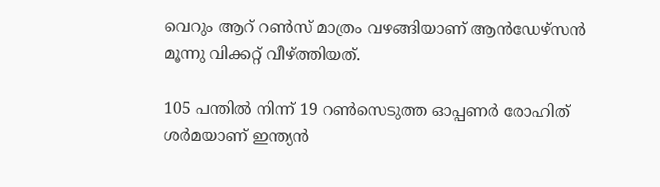വെറും ആറ് റൺസ് മാത്രം വഴങ്ങിയാണ് ആൻഡേഴ്സൻ മൂന്നു വിക്കറ്റ് വീഴ്ത്തിയത്.

105 പന്തിൽ നിന്ന് 19 റൺസെടുത്ത ഓപ്പണർ രോഹിത് ശർമയാണ് ഇന്ത്യൻ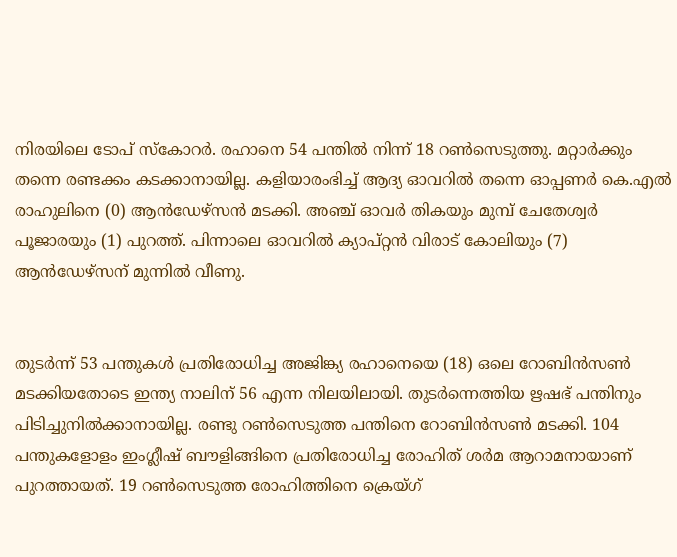നിരയിലെ ടോപ് സ്കോറർ. രഹാനെ 54 പന്തിൽ നിന്ന് 18 റൺസെടുത്തു. മറ്റാർക്കും തന്നെ രണ്ടക്കം കടക്കാനായില്ല. കളിയാരംഭിച്ച് ആദ്യ ഓവറിൽ തന്നെ ഓപ്പണർ കെ.എൽ രാഹുലിനെ (0) ആൻഡേഴ്സൻ മടക്കി. അഞ്ച് ഓവർ തികയും മുമ്പ് ചേതേശ്വർ പൂജാരയും (1) പുറത്ത്. പിന്നാലെ ഓവറിൽ ക്യാപ്റ്റൻ വിരാട് കോലിയും (7) ആൻഡേഴ്സന് മുന്നിൽ വീണു.


തുടർന്ന് 53 പന്തുകൾ പ്രതിരോധിച്ച അജിങ്ക്യ രഹാനെയെ (18) ഒലെ റോബിൻസൺ മടക്കിയതോടെ ഇന്ത്യ നാലിന് 56 എന്ന നിലയിലായി. തുടർന്നെത്തിയ ഋഷഭ് പന്തിനും പിടിച്ചുനിൽക്കാനായില്ല. രണ്ടു റൺസെടുത്ത പന്തിനെ റോബിൻസൺ മടക്കി. 104 പന്തുകളോളം ഇംഗ്ലീഷ് ബൗളിങ്ങിനെ പ്രതിരോധിച്ച രോഹിത് ശർമ ആറാമനായാണ് പുറത്തായത്. 19 റൺസെടുത്ത രോഹിത്തിനെ ക്രെയ്ഗ്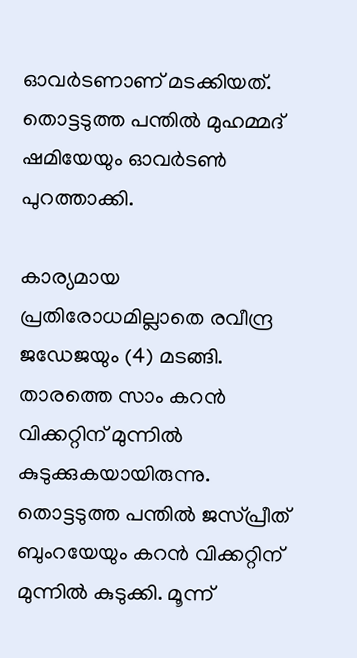ഓവർടണാണ് മടക്കിയത്. തൊട്ടടുത്ത പന്തിൽ മുഹമ്മദ് ഷമിയേയും ഓവർടൺ പുറത്താക്കി.

കാര്യമായ പ്രതിരോധമില്ലാതെ രവീന്ദ്ര ജഡേജയും (4) മടങ്ങി. താരത്തെ സാം കറൻ വിക്കറ്റിന് മുന്നിൽ കുടുക്കുകയായിരുന്നു. തൊട്ടടുത്ത പന്തിൽ ജസ്പ്രീത് ബുംറയേയും കറൻ വിക്കറ്റിന് മുന്നിൽ കുടുക്കി. മൂന്ന്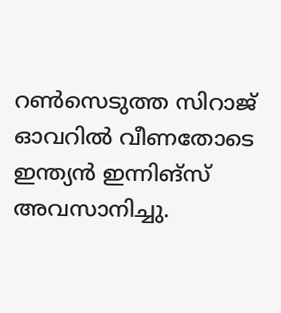റൺസെടുത്ത സിറാജ് ഓവറിൽ വീണതോടെ ഇന്ത്യൻ ഇന്നിങ്സ് അവസാനിച്ചു.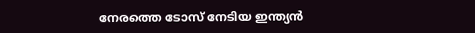നേരത്തെ ടോസ് നേടിയ ഇന്ത്യൻ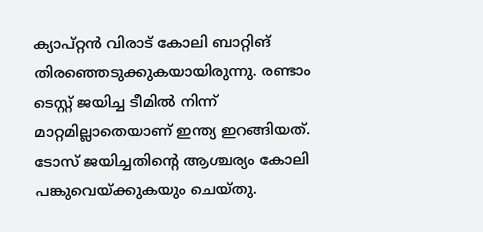ക്യാപ്റ്റൻ വിരാട് കോലി ബാറ്റിങ് തിരഞ്ഞെടുക്കുകയായിരുന്നു. രണ്ടാം ടെസ്റ്റ് ജയിച്ച ടീമിൽ നിന്ന് മാറ്റമില്ലാതെയാണ് ഇന്ത്യ ഇറങ്ങിയത്. ടോസ് ജയിച്ചതിന്റെ ആശ്ചര്യം കോലി പങ്കുവെയ്ക്കുകയും ചെയ്തു.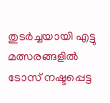തുടർച്ചയായി എട്ടു മത്സരങ്ങളിൽ ടോസ് നഷ്ടപ്പെട്ട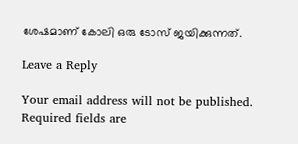ശേഷമാണ് കോലി ഒരു ടോസ് ജയിക്കുന്നത്.

Leave a Reply

Your email address will not be published. Required fields are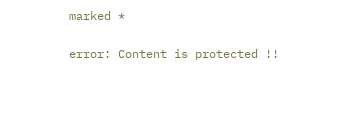marked *

error: Content is protected !!